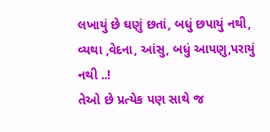લખાયું છે ઘણું છતાં, બધું છપાયું નથી,
વ્યથા ,વેદના, આંસુ, બધું આપણુ,પરાયું નથી ..!
તેઓ છે પ્રત્યેક પણ સાથે જ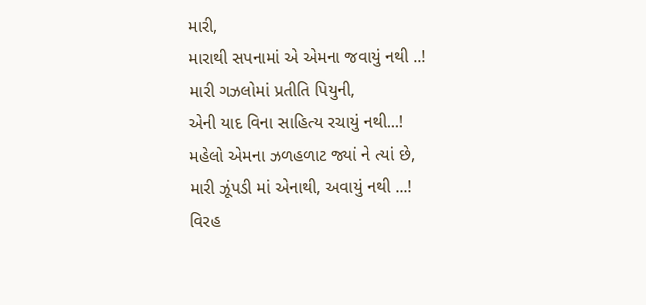મારી,
મારાથી સપનામાં એ એમના જવાયું નથી ..!
મારી ગઝલોમાં પ્રતીતિ પિયુની,
એની યાદ વિના સાહિત્ય રચાયું નથી...!
મહેલો એમના ઝળહળાટ જ્યાં ને ત્યાં છે,
મારી ઝૂંપડી માં એનાથી, અવાયું નથી ...!
વિરહ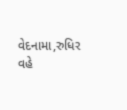વેદનામા,રુધિર વહે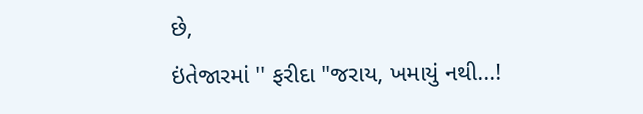છે,
ઇંતેજારમાં '' ફરીદા "જરાય, ખમાયું નથી...!